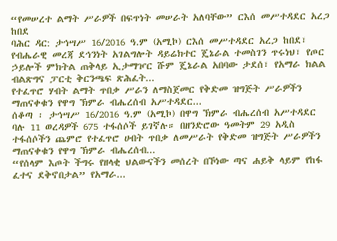“የመሠረተ ልማት ሥራዎች በፍጥነት መሠራት አለባቸው” ርእሰ መሥተዳደር አረጋ ከበደ
ባሕር ዳር: ታኅሣሥ 16/2016 ዓ.ም (አሚኮ) ርእሰ መሥተዳደር አረጋ ከበደ፣ የብሔራዊ መረጃ ደኅንነት አገልግሎት ዳይሬክተር ጄኔራል ተመስገን ጥሩነህ፣ የጦር ኃይሎች ምክትል ጠቅላይ ኢታማዦር ሹም ጄኔራል አበባው ታደሰ፣ የአማራ ክልል ብልጽግና ፓርቲ ቅርንጫፍ ጽሕፈት...
የተፈጥሮ ሃብት ልማት ጥበቃ ሥራን ለማስጀመር የቅድመ ዝግጅት ሥራዎችን ማጠናቀቁን የዋግ ኽምራ ብሔረሰብ አሥተዳደር...
ሰቆጣ ፡ ታኅሣሥ 16/2016 ዓ.ም (አሚኮ) በዋግ ኽምራ ብሔረሰብ አሥተዳደር ባሉ 11 ወረዳዎች 675 ተፋሰሶች ይገኛሉ። በዘንድሮው ዓመትም 29 አዲስ ተፋሰሶችን ጨምሮ የተፈጥሮ ሀብት ጥበቃ ለመሥራት የቅድመ ዝግጅት ሥራዎችን ማጠናቀቁን የዋግ ኽምራ ብሔረሰብ...
“የሰላም እጦት ችግሩ የዘላቂ ህልውናችን መሰረት በኾነው ጣና ሐይቅ ላይም የከፋ ፈተና ደቅኖበታል” የአማራ...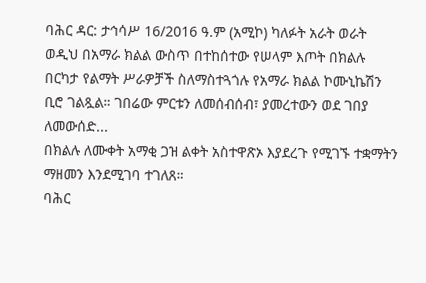ባሕር ዳር: ታኅሳሥ 16/2016 ዓ.ም (አሚኮ) ካለፉት አራት ወራት ወዲህ በአማራ ክልል ውስጥ በተከሰተው የሠላም እጦት በክልሉ በርካታ የልማት ሥራዎቻች ስለማስተጓጎሉ የአማራ ክልል ኮሙኒኬሽን ቢሮ ገልጿል። ገበሬው ምርቱን ለመሰብሰብ፣ ያመረተውን ወደ ገበያ ለመውሰድ...
በክልሉ ለሙቀት አማቂ ጋዝ ልቀት አስተዋጽኦ እያደረጉ የሚገኙ ተቋማትን ማዘመን እንደሚገባ ተገለጸ።
ባሕር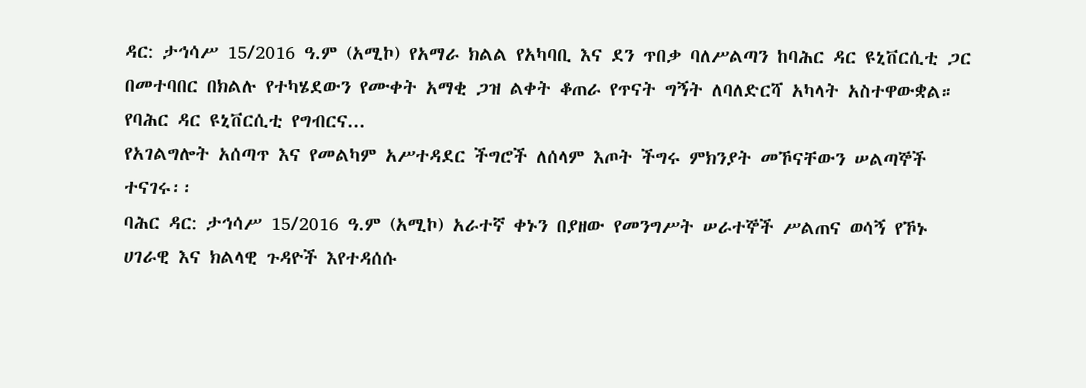ዳር: ታኅሳሥ 15/2016 ዓ.ም (አሚኮ) የአማራ ክልል የአካባቢ እና ደን ጥበቃ ባለሥልጣን ከባሕር ዳር ዩኒቨርሲቲ ጋር በመተባበር በክልሉ የተካሄደውን የሙቀት አማቂ ጋዝ ልቀት ቆጠራ የጥናት ግኝት ለባለድርሻ አካላት አስተዋውቋል።
የባሕር ዳር ዩኒቨርሲቲ የግብርና...
የአገልግሎት አሰጣጥ እና የመልካም አሥተዳደር ችግሮች ለሰላም እጦት ችግሩ ምክንያት መኾናቸውን ሠልጣኞች ተናገሩ፡፡
ባሕር ዳር: ታኅሳሥ 15/2016 ዓ.ም (አሚኮ) አራተኛ ቀኑን በያዘው የመንግሥት ሠራተኞች ሥልጠና ወሳኝ የኾኑ ሀገራዊ እና ክልላዊ ጉዳዮች እየተዳሰሱ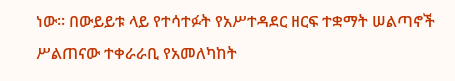ነው፡፡ በውይይቱ ላይ የተሳተፉት የአሥተዳደር ዘርፍ ተቋማት ሠልጣኖች ሥልጠናው ተቀራራቢ የአመለካከት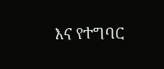እና የተግባር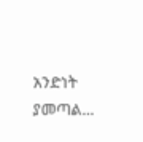አንድነት ያመጣል...